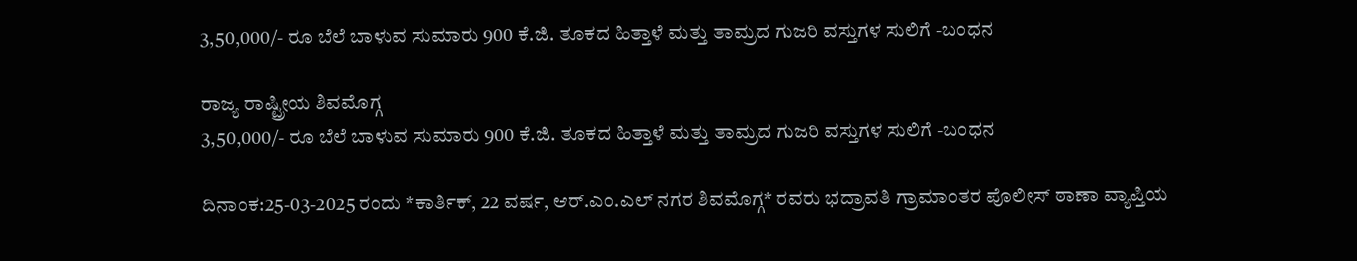3,50,000/- ರೂ ಬೆಲೆ ಬಾಳುವ ಸುಮಾರು 900 ಕೆ.ಜಿ. ತೂಕದ ಹಿತ್ತಾಳೆ ಮತ್ತು ತಾಮ್ರದ ಗುಜರಿ ವಸ್ತುಗಳ ಸುಲಿಗೆ -ಬಂಧನ

ರಾಜ್ಯ ರಾಷ್ಟ್ರೀಯ ಶಿವಮೊಗ್ಗ
3,50,000/- ರೂ ಬೆಲೆ ಬಾಳುವ ಸುಮಾರು 900 ಕೆ.ಜಿ. ತೂಕದ ಹಿತ್ತಾಳೆ ಮತ್ತು ತಾಮ್ರದ ಗುಜರಿ ವಸ್ತುಗಳ ಸುಲಿಗೆ -ಬಂಧನ

ದಿನಾಂಕ:25-03-2025 ರಂದು *ಕಾರ್ತಿಕ್, 22 ವರ್ಷ, ಆರ್.ಎಂ.ಎಲ್ ನಗರ ಶಿವಮೊಗ್ಗ* ರವರು ಭದ್ರಾವತಿ ಗ್ರಾಮಾಂತರ ಪೊಲೀಸ್ ಠಾಣಾ ವ್ಯಾಪ್ತಿಯ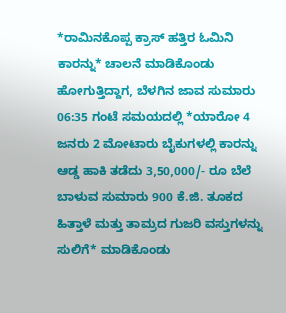*ರಾಮಿನಕೊಪ್ಪ ಕ್ರಾಸ್ ಹತ್ತಿರ ಓಮಿನಿ ಕಾರನ್ನು* ಚಾಲನೆ ಮಾಡಿಕೊಂಡು ಹೋಗುತ್ತಿದ್ದಾಗ, ಬೆಳಗಿನ ಜಾವ ಸುಮಾರು 06:35 ಗಂಟೆ ಸಮಯದಲ್ಲಿ *ಯಾರೋ 4 ಜನರು 2 ಮೋಟಾರು ಬೈಕುಗಳಲ್ಲಿ ಕಾರನ್ನು ಆಡ್ಡ ಹಾಕಿ ತಡೆದು 3,50,000/- ರೂ ಬೆಲೆ ಬಾಳುವ ಸುಮಾರು 900 ಕೆ.ಜಿ. ತೂಕದ ಹಿತ್ತಾಳೆ ಮತ್ತು ತಾಮ್ರದ ಗುಜರಿ ವಸ್ತುಗಳನ್ನು ಸುಲಿಗೆ* ಮಾಡಿಕೊಂಡು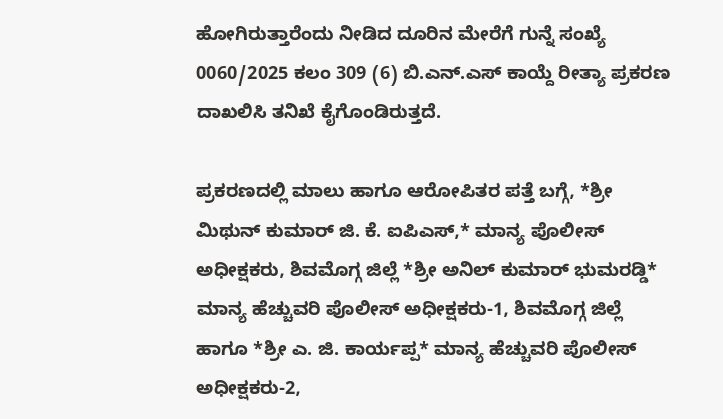ಹೋಗಿರುತ್ತಾರೆಂದು ನೀಡಿದ ದೂರಿನ ಮೇರೆಗೆ ಗುನ್ನೆ ಸಂಖ್ಯೆ 0060/2025 ಕಲಂ 309 (6) ಬಿ.ಎನ್.ಎಸ್ ಕಾಯ್ದೆ ರೀತ್ಯಾ ಪ್ರಕರಣ ದಾಖಲಿಸಿ ತನಿಖೆ ಕೈಗೊಂಡಿರುತ್ತದೆ.

ಪ್ರಕರಣದಲ್ಲಿ ಮಾಲು ಹಾಗೂ ಆರೋಪಿತರ ಪತ್ತೆ ಬಗ್ಗೆ, *ಶ್ರೀ ಮಿಥುನ್ ಕುಮಾರ್ ಜಿ. ಕೆ. ಐಪಿಎಸ್,* ಮಾನ್ಯ ಪೊಲೀಸ್ ಅಧೀಕ್ಷಕರು, ಶಿವಮೊಗ್ಗ ಜಿಲ್ಲೆ *ಶ್ರೀ ಅನಿಲ್ ಕುಮಾರ್ ಭುಮರಡ್ಡಿ* ಮಾನ್ಯ ಹೆಚ್ಚುವರಿ ಪೊಲೀಸ್ ಅಧೀಕ್ಷಕರು-1, ಶಿವಮೊಗ್ಗ ಜಿಲ್ಲೆ ಹಾಗೂ *ಶ್ರೀ ಎ. ಜಿ. ಕಾರ್ಯಪ್ಪ* ಮಾನ್ಯ ಹೆಚ್ಚುವರಿ ಪೊಲೀಸ್ ಅಧೀಕ್ಷಕರು-2,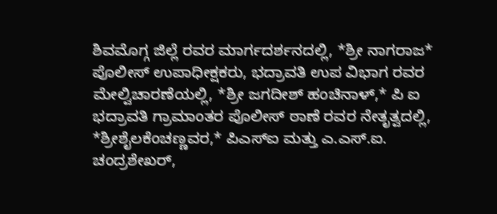ಶಿವಮೊಗ್ಗ ಜಿಲ್ಲೆ ರವರ ಮಾರ್ಗದರ್ಶನದಲ್ಲಿ, *ಶ್ರೀ ನಾಗರಾಜ* ಪೊಲೀಸ್ ಉಪಾಧೀಕ್ಷಕರು, ಭದ್ರಾವತಿ ಉಪ ವಿಭಾಗ ರವರ ಮೇಲ್ವಿಚಾರಣೆಯಲ್ಲಿ, *ಶ್ರೀ ಜಗದೀಶ್ ಹಂಚಿನಾಳ್,* ಪಿ ಐ ಭದ್ರಾವತಿ ಗ್ರಾಮಾಂತರ ಪೊಲೀಸ್ ಠಾಣೆ ರವರ ನೇತೃತ್ವದಲ್ಲಿ, *ಶ್ರೀಶೈಲಕೆಂಚಣ್ಣವರ,* ಪಿಎಸ್ಐ ಮತ್ತು ಎ.ಎಸ್.ಐ. ಚಂದ್ರಶೇಖರ್,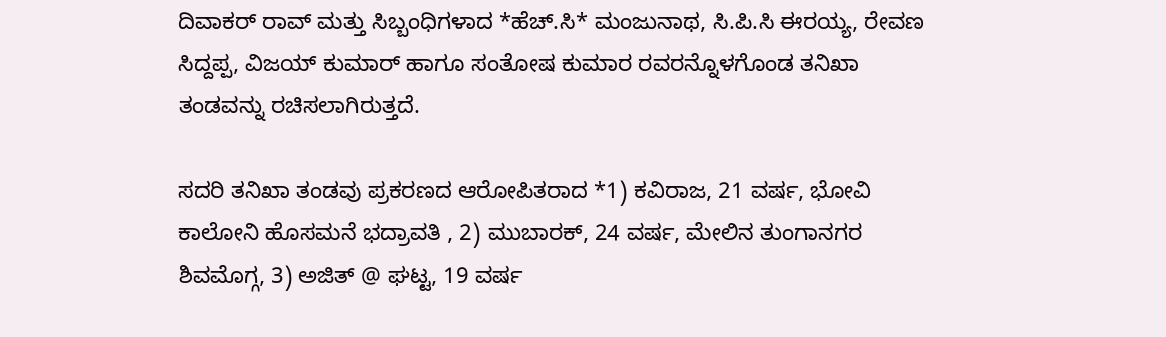ದಿವಾಕರ್ ರಾವ್ ಮತ್ತು ಸಿಬ್ಬಂಧಿಗಳಾದ *ಹೆಚ್.ಸಿ* ಮಂಜುನಾಥ, ಸಿ.ಪಿ.ಸಿ ಈರಯ್ಯ, ರೇವಣ ಸಿದ್ದಪ್ಪ, ವಿಜಯ್ ಕುಮಾರ್ ಹಾಗೂ ಸಂತೋಷ ಕುಮಾರ ರವರನ್ನೊಳಗೊಂಡ ತನಿಖಾ ತಂಡವನ್ನು ರಚಿಸಲಾಗಿರುತ್ತದೆ.

ಸದರಿ ತನಿಖಾ ತಂಡವು ಪ್ರಕರಣದ ಆರೋಪಿತರಾದ *1) ಕವಿರಾಜ, 21 ವರ್ಷ, ಭೋವಿ ಕಾಲೋನಿ ಹೊಸಮನೆ ಭದ್ರಾವತಿ , 2) ಮುಬಾರಕ್, 24 ವರ್ಷ, ಮೇಲಿನ ತುಂಗಾನಗರ ಶಿವಮೊಗ್ಗ, 3) ಅಜಿತ್ @ ಘಟ್ಟ, 19 ವರ್ಷ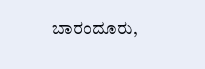ಬಾರಂದೂರು,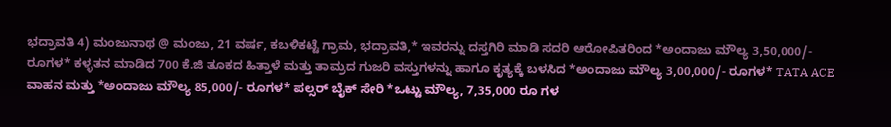ಭದ್ರಾವತಿ 4) ಮಂಜುನಾಥ @ ಮಂಜು, 21 ವರ್ಷ, ಕಬಳಿಕಟ್ಟೆ ಗ್ರಾಮ, ಭದ್ರಾವತಿ,* ಇವರನ್ನು ದಸ್ತಗಿರಿ ಮಾಡಿ ಸದರಿ ಆರೋಪಿತರಿಂದ *ಅಂದಾಜು ಮೌಲ್ಯ 3,50,000/- ರೂಗಳ* ಕಳ್ಳತನ ಮಾಡಿದ 700 ಕೆ.ಜಿ ತೂಕದ ಹಿತ್ತಾಳೆ ಮತ್ತು ತಾಮ್ರದ ಗುಜರಿ ವಸ್ತುಗಳನ್ನು ಹಾಗೂ ಕೃತ್ಯಕ್ಕೆ ಬಳಸಿದ *ಅಂದಾಜು ಮೌಲ್ಯ 3,00,000/- ರೂಗಳ* TATA ACE ವಾಹನ ಮತ್ತು *ಅಂದಾಜು ಮೌಲ್ಯ 85,000/- ರೂಗಳ* ಪಲ್ಸರ್ ಬೈಕ್ ಸೇರಿ *ಒಟ್ಟು ಮೌಲ್ಯ, 7,35,000 ರೂ ಗಳ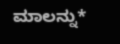ಮಾಲನ್ನು*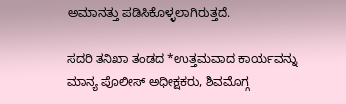ಅಮಾನತ್ತು ಪಡಿಸಿಕೊಳ್ಳಲಾಗಿರುತ್ತದೆ.

ಸದರಿ ತನಿಖಾ ತಂಡದ *ಉತ್ತಮವಾದ ಕಾರ್ಯವನ್ನು ಮಾನ್ಯ ಪೊಲೀಸ್ ಅಧೀಕ್ಷಕರು, ಶಿವಮೊಗ್ಗ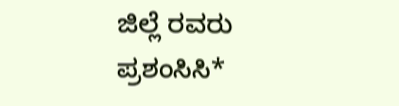ಜಿಲ್ಲೆ ರವರು ಪ್ರಶಂಸಿಸಿ*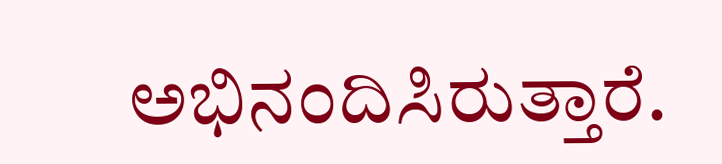ಅಭಿನಂದಿಸಿರುತ್ತಾರೆ.